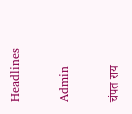Headlines

Admin

चंपत राय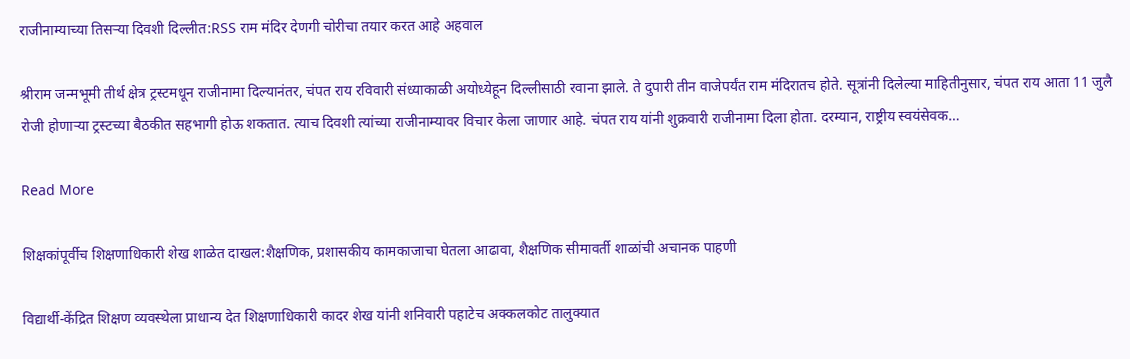राजीनाम्याच्या तिसऱ्या दिवशी दिल्लीत:RSS राम मंदिर देणगी चोरीचा तयार करत आहे अहवाल

श्रीराम जन्मभूमी तीर्थ क्षेत्र ट्रस्टमधून राजीनामा दिल्यानंतर, चंपत राय रविवारी संध्याकाळी अयोध्येहून दिल्लीसाठी रवाना झाले. ते दुपारी तीन वाजेपर्यंत राम मंदिरातच होते. सूत्रांनी दिलेल्या माहितीनुसार, चंपत राय आता 11 जुलै रोजी होणाऱ्या ट्रस्टच्या बैठकीत सहभागी होऊ शकतात. त्याच दिवशी त्यांच्या राजीनाम्यावर विचार केला जाणार आहे. चंपत राय यांनी शुक्रवारी राजीनामा दिला होता. दरम्यान, राष्ट्रीय स्वयंसेवक…

Read More

शिक्षकांपूर्वीच शिक्षणाधिकारी शेख शाळेत दाखल:शैक्षणिक, प्रशासकीय कामकाजाचा घेतला आढावा, शैक्षणिक सीमावर्ती शाळांची अचानक पाहणी

विद्यार्थी-केंद्रित शिक्षण व्यवस्थेला प्राधान्य देत शिक्षणाधिकारी कादर शेख यांनी शनिवारी पहाटेच अक्कलकोट तालुक्यात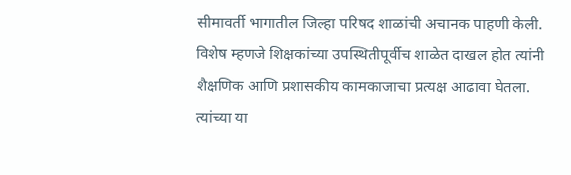सीमावर्ती भागातील जिल्हा परिषद शाळांची अचानक पाहणी केली. विशेष म्हणजे शिक्षकांच्या उपस्थितीपूर्वीच शाळेत दाखल होत त्यांनी शैक्षणिक आणि प्रशासकीय कामकाजाचा प्रत्यक्ष आढावा घेतला. त्यांच्या या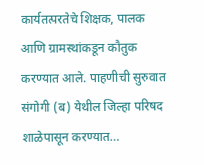कार्यतत्परतेचे शिक्षक, पालक आणि ग्रामस्थांकडून कौतुक करण्यात आले. पाहणीची सुरुवात संगोगी (ब) येथील जिल्हा परिषद शाळेपासून करण्यात…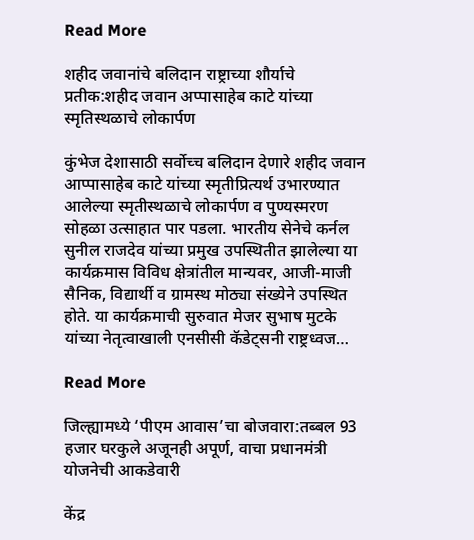Read More

शहीद जवानांचे बलिदान राष्ट्राच्या शौर्याचे प्रतीक:शहीद जवान अप्पासाहेब काटे यांच्या स्मृतिस्थळाचे लोकार्पण

कुंभेज देशासाठी सर्वोच्च बलिदान देणारे शहीद जवान आप्पासाहेब काटे यांच्या स्मृतीप्रित्यर्थ उभारण्यात आलेल्या स्मृतीस्थळाचे लोकार्पण व पुण्यस्मरण सोहळा उत्साहात पार पडला. भारतीय सेनेचे कर्नल सुनील राजदेव यांच्या प्रमुख उपस्थितीत झालेल्या या कार्यक्रमास विविध क्षेत्रांतील मान्यवर, आजी-माजी सैनिक, विद्यार्थी व ग्रामस्थ मोठ्या संख्येने उपस्थित होते. या कार्यक्रमाची सुरुवात मेजर सुभाष मुटके यांच्या नेतृत्वाखाली एनसीसी कॅडेट्सनी राष्ट्रध्वज…

Read More

जिल्ह्यामध्ये ‘पीएम आवास’चा बोजवारा:तब्बल 93 हजार घरकुले अजूनही अपूर्ण, वाचा प्रधानमंत्री योजनेची आकडेवारी

केंद्र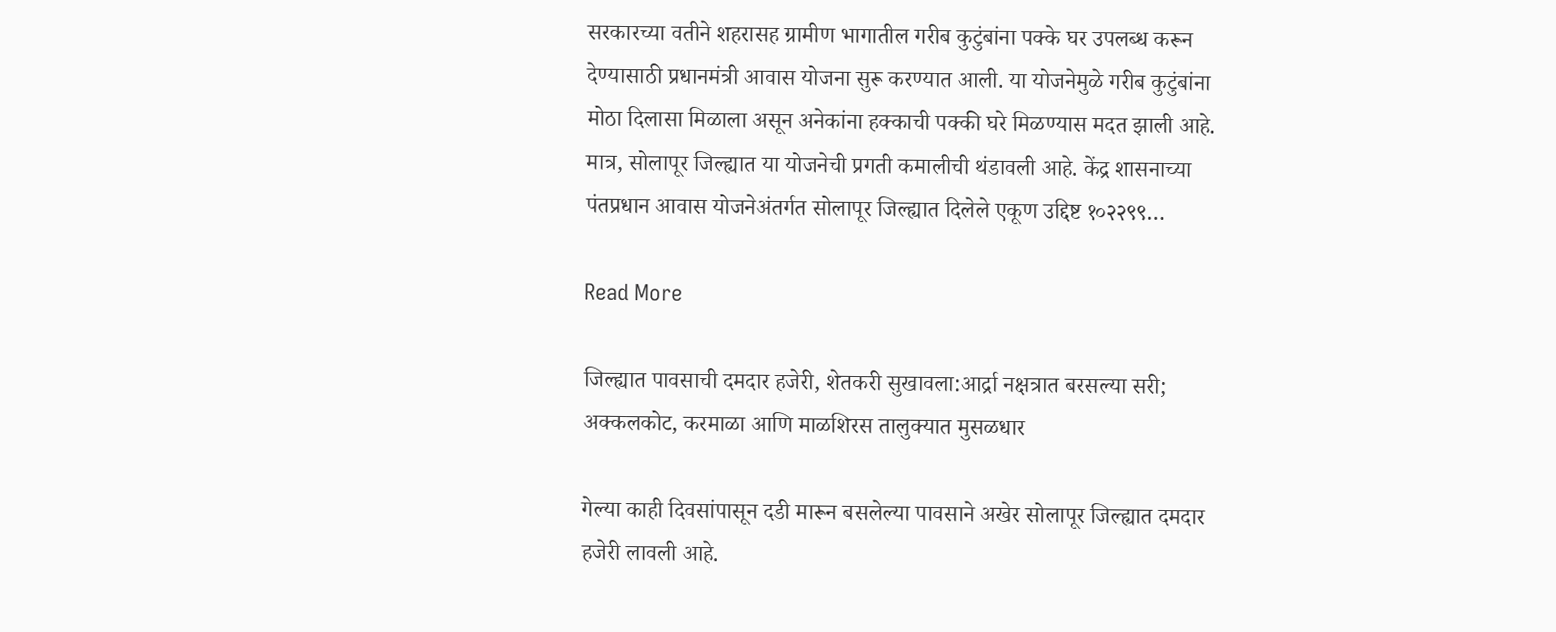सरकारच्या वतीने शहरासह ग्रामीण भागातील गरीब कुटुंबांना पक्के घर उपलब्ध करून देण्यासाठी प्रधानमंत्री आवास योजना सुरू करण्यात आली. या योजनेमुळे गरीब कुटुंबांना मोठा दिलासा मिळाला असून अनेकांना हक्काची पक्की घरे मिळण्यास मदत झाली आहे. मात्र, सोलापूर जिल्ह्यात या योजनेची प्रगती कमालीची थंडावली आहे. केंद्र शासनाच्या पंतप्रधान आवास योजनेअंतर्गत सोलापूर जिल्ह्यात दिलेले एकूण उद्दिष्ट १०२२९९…

Read More

जिल्ह्यात पावसाची दमदार हजेरी, शेतकरी सुखावला:आर्द्रा नक्षत्रात बरसल्या सरी; अक्कलकोट, करमाळा आणि माळशिरस तालुक्यात मुसळधार

गेल्या काही दिवसांपासून दडी मारून बसलेल्या पावसाने अखेर सोलापूर जिल्ह्यात दमदार हजेरी लावली आहे.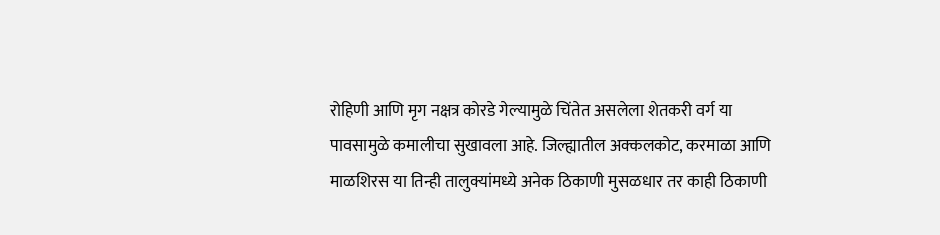रोहिणी आणि मृग नक्षत्र कोरडे गेल्यामुळे चिंतेत असलेला शेतकरी वर्ग या पावसामुळे कमालीचा सुखावला आहे. जिल्ह्यातील अक्कलकोट, करमाळा आणि माळशिरस या तिन्ही तालुक्यांमध्ये अनेक ठिकाणी मुसळधार तर काही ठिकाणी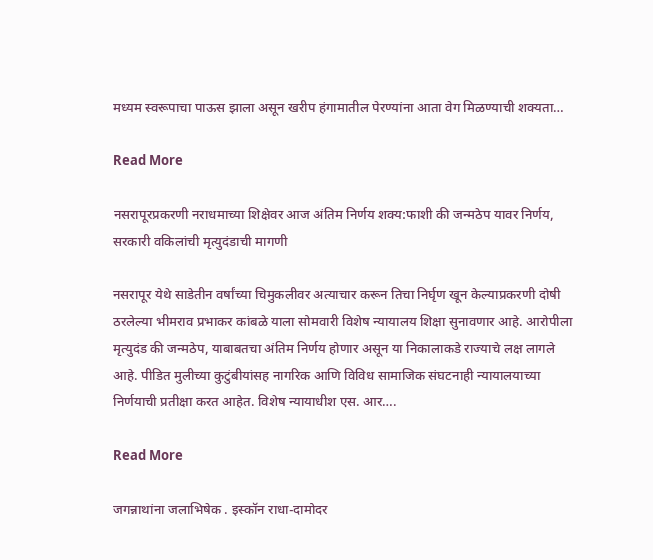मध्यम स्वरूपाचा पाऊस झाला असून खरीप हंगामातील पेरण्यांना आता वेग मिळण्याची शक्यता…

Read More

नसरापूरप्रकरणी नराधमाच्या शिक्षेवर आज अंतिम निर्णय शक्य:फाशी की जन्मठेप यावर निर्णय, सरकारी वकिलांची मृत्युदंडाची मागणी

नसरापूर येथे साडेतीन वर्षांच्या चिमुकलीवर अत्याचार करून तिचा निर्घृण खून केल्याप्रकरणी दोषी ठरलेल्या भीमराव प्रभाकर कांबळे याला सोमवारी विशेष न्यायालय शिक्षा सुनावणार आहे. आरोपीला मृत्युदंड की जन्मठेप, याबाबतचा अंतिम निर्णय होणार असून या निकालाकडे राज्याचे लक्ष लागले आहे. पीडित मुलीच्या कुटुंबीयांसह नागरिक आणि विविध सामाजिक संघटनाही न्यायालयाच्या निर्णयाची प्रतीक्षा करत आहेत. विशेष न्यायाधीश एस. आर….

Read More

जगन्नाथांना जलाभिषेक . इस्कॉन राधा-दामोदर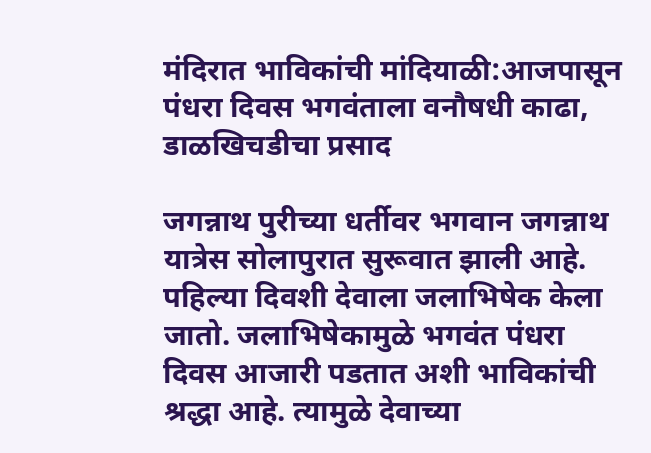मंदिरात भाविकांची मांदियाळी:आजपासून पंधरा दिवस भगवंताला वनौषधी काढा, डाळखिचडीचा प्रसाद

जगन्नाथ पुरीच्या धर्तीवर भगवान जगन्नाथ यात्रेस सोलापुरात सुरूवात झाली आहे. पहिल्या दिवशी देवाला जलाभिषेक केला जातो. जलाभिषेकामुळे भगवंत पंधरा दिवस आजारी पडतात अशी भाविकांची श्रद्धा आहे. त्यामुळे देवाच्या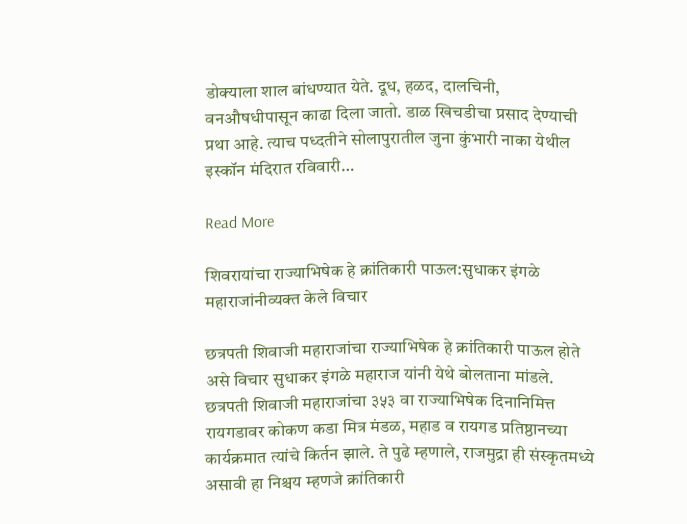डोक्याला शाल बांधण्यात येते. दूध, हळद, दालचिनी, वनऔषधीपासून काढा दिला जातो. डाळ खिचडीचा प्रसाद देण्याची प्रथा आहे. त्याच पध्दतीने सोलापुरातील जुना कुंभारी नाका येथील इस्कॉन मंदिरात रविवारी…

Read More

शिवरायांचा राज्याभिषेक हे क्रांतिकारी पाऊल:सुधाकर इंगळे महाराजांनीव्यक्त केले विचार

छत्रपती शिवाजी महाराजांचा राज्याभिषेक हे क्रांतिकारी पाऊल होते असे विचार सुधाकर इंगळे महाराज यांनी येथे बोलताना मांडले. छत्रपती शिवाजी महाराजांचा ३५३ वा राज्याभिषेक दिनानिमित्त रायगडावर कोकण कडा मित्र मंडळ, महाड व रायगड प्रतिष्ठानच्या कार्यक्रमात त्यांचे किर्तन झाले. ते पुढे म्हणाले, राजमुद्रा ही संस्कृतमध्ये असावी हा निश्चय म्हणजे क्रांतिकारी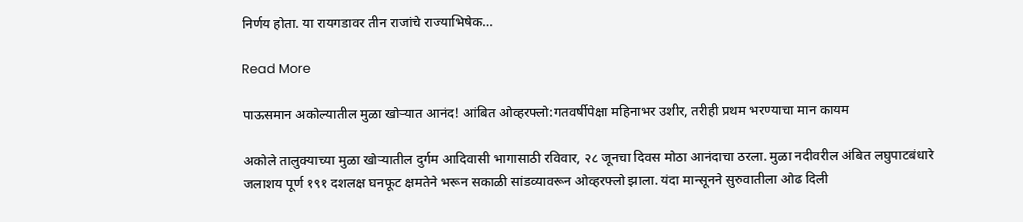निर्णय होता. या रायगडावर तीन राजांचे राज्याभिषेक…

Read More

पाऊसमान अकोल्यातील मुळा खोऱ्यात आनंद! आंबित ओव्हरफ्लो:गतवर्षीपेक्षा महिनाभर उशीर, तरीही प्रथम भरण्याचा मान कायम

अकोले तालुक्याच्या मुळा खोऱ्यातील दुर्गम आदिवासी भागासाठी रविवार, २८ जूनचा दिवस मोठा आनंदाचा ठरला. मुळा नदीवरील अंबित लघुपाटबंधारे जलाशय पूर्ण १९१ दशलक्ष घनफूट क्षमतेने भरून सकाळी सांडव्यावरून ओव्हरफ्लो झाला. यंदा मान्सूनने सुरुवातीला ओढ दिली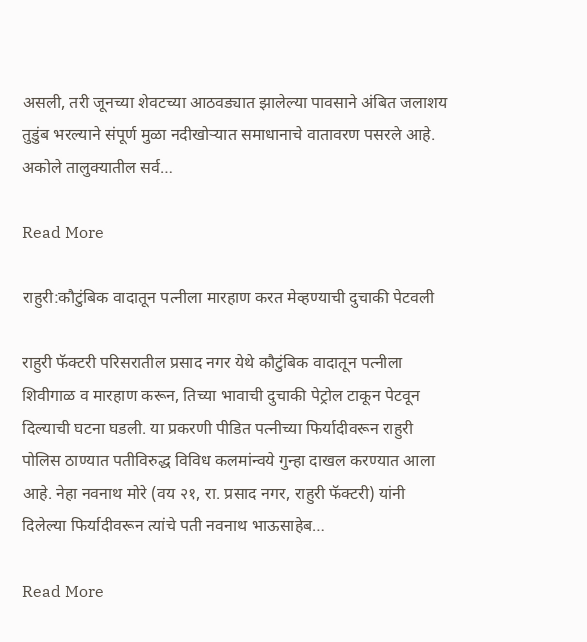असली, तरी जूनच्या शेवटच्या आठवड्यात झालेल्या पावसाने अंबित जलाशय तुडुंब भरल्याने संपूर्ण मुळा नदीखोऱ्यात समाधानाचे वातावरण पसरले आहे. अकोले तालुक्यातील सर्व…

Read More

राहुरी:कौटुंबिक वादातून पत्नीला मारहाण करत मेव्हण्याची दुचाकी पेटवली

राहुरी फॅक्टरी परिसरातील प्रसाद नगर येथे कौटुंबिक वादातून पत्नीला शिवीगाळ व मारहाण करून, तिच्या भावाची दुचाकी पेट्रोल टाकून पेटवून दिल्याची घटना घडली. या प्रकरणी पीडित पत्नीच्या फिर्यादीवरून राहुरी पोलिस ठाण्यात पतीविरुद्ध विविध कलमांन्वये गुन्हा दाखल करण्यात आला आहे. नेहा नवनाथ मोरे (वय २१, रा. प्रसाद नगर, राहुरी फॅक्टरी) यांनी दिलेल्या फिर्यादीवरून त्यांचे पती नवनाथ भाऊसाहेब…

Read More